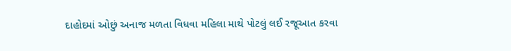દાહોદમાં ઓછું અનાજ મળતા વિધવા મહિલા માથે પોટલું લઈ રજૂઆત કરવા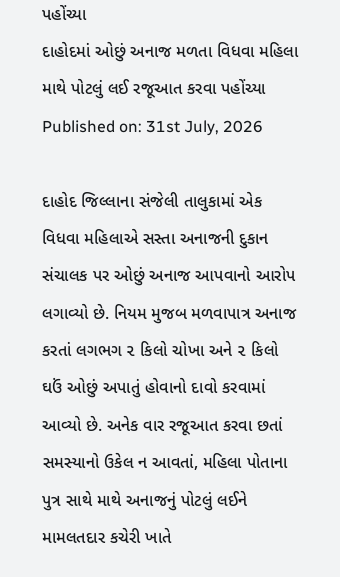પહોંચ્યા
દાહોદમાં ઓછું અનાજ મળતા વિધવા મહિલા માથે પોટલું લઈ રજૂઆત કરવા પહોંચ્યા
Published on: 31st July, 2026

દાહોદ જિલ્લાના સંજેલી તાલુકામાં એક વિધવા મહિલાએ સસ્તા અનાજની દુકાન સંચાલક પર ઓછું અનાજ આપવાનો આરોપ લગાવ્યો છે. નિયમ મુજબ મળવાપાત્ર અનાજ કરતાં લગભગ ૨ કિલો ચોખા અને ૨ કિલો ઘઉં ઓછું અપાતું હોવાનો દાવો કરવામાં આવ્યો છે. અનેક વાર રજૂઆત કરવા છતાં સમસ્યાનો ઉકેલ ન આવતાં, મહિલા પોતાના પુત્ર સાથે માથે અનાજનું પોટલું લઈને મામલતદાર કચેરી ખાતે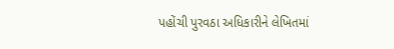પહોંચી પુરવઠા અધિકારીને લેખિતમાં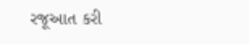રજૂઆત કરી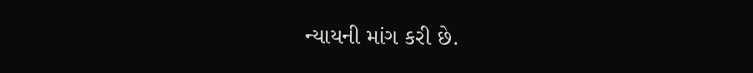ન્યાયની માંગ કરી છે.